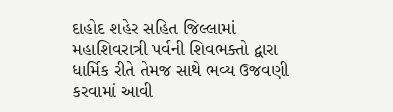દાહોદ શહેર સહિત જિલ્લામાં મહાશિવરાત્રી પર્વની શિવભક્તો દ્વારા ધાર્મિક રીતે તેમજ સાથે ભવ્ય ઉજવણી કરવામાં આવી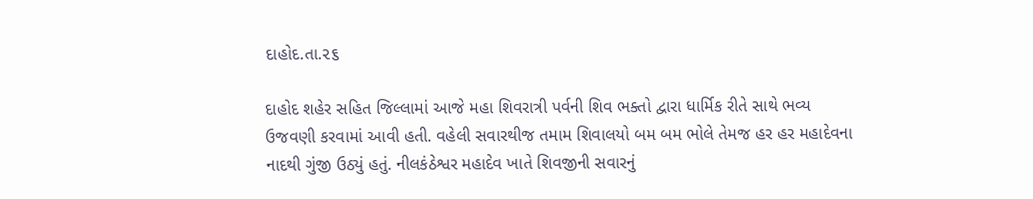દાહોદ.તા.૨૬

દાહોદ શહેર સહિત જિલ્લામાં આજે મહા શિવરાત્રી પર્વની શિવ ભક્તો દ્વારા ધાર્મિક રીતે સાથે ભવ્ય ઉજવણી કરવામાં આવી હતી. વહેલી સવારથીજ તમામ શિવાલયો બમ બમ ભોલે તેમજ હર હર મહાદેવના નાદથી ગુંજી ઉઠ્યું હતું. નીલકંઠેશ્વર મહાદેવ ખાતે શિવજીની સવારનું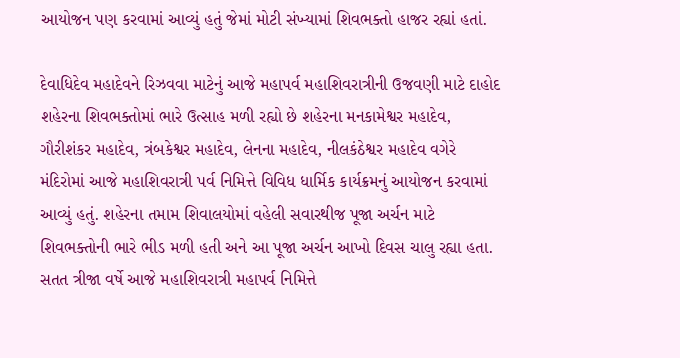આયોજન પણ કરવામાં આવ્યું હતું જેમાં મોટી સંખ્યામાં શિવભક્તો હાજર રહ્યાં હતાં.

દેવાધિદેવ મહાદેવને રિઝવવા માટેનું આજે મહાપર્વ મહાશિવરાત્રીની ઉજવણી માટે દાહોદ શહેરના શિવભક્તોમાં ભારે ઉત્સાહ મળી રહ્યો છે શહેરના મનકામેશ્વર મહાદેવ, ગૌરીશંકર મહાદેવ, ત્રંબકેશ્વર મહાદેવ, લેનના મહાદેવ, નીલકંઠેશ્વર મહાદેવ વગેરે મંદિરોમાં આજે મહાશિવરાત્રી પર્વ નિમિત્તે વિવિધ ધાર્મિક કાર્યક્રમનું આયોજન કરવામાં આવ્યું હતું. શહેરના તમામ શિવાલયોમાં વહેલી સવારથીજ પૂજા અર્ચન માટે શિવભક્તોની ભારે ભીડ મળી હતી અને આ પૂજા અર્ચન આખો દિવસ ચાલુ રહ્યા હતા. સતત ત્રીજા વર્ષે આજે મહાશિવરાત્રી મહાપર્વ નિમિત્તે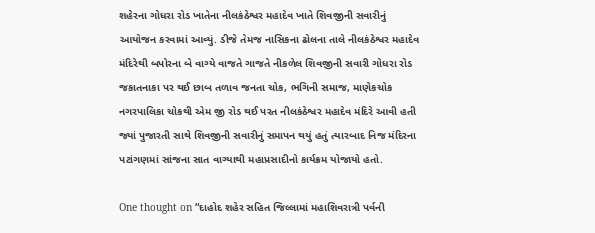શહેરના ગોધરા રોડ ખાતેના નીલકંઠેશ્વર મહાદેવ ખાતે શિવજીની સવારીનું આયોજન કરવામાં આવ્યું. ડીજે તેમજ નાસિકના ઢોલના તાલે નીલકંઠેશ્વર મહાદેવ મંદિરેથી બપોરના બે વાગ્યે વાજતે ગાજતે નીકળેલ શિવજીની સવારી ગોધરા રોડ જકાતનાકા પર થઈ છાબ તળાવ જનતા ચોક, ભગિની સમાજ, માણેકચોક નગરપાલિકા ચોકથી એમ જી રોડ થઈ પરત નીલકંઠેશ્વર મહાદેવ મંદિરે આવી હતી જ્યાં પુજારતી સાથે શિવજીની સવારીનું સમાપન થયું હતું ત્યારબાદ નિજ મંદિરના પટાંગણમાં સાંજના સાત વાગ્યાથી મહાપ્રસાદીનો કાર્યક્રમ યોજાયો હતો.

One thought on “દાહોદ શહેર સહિત જિલ્લામાં મહાશિવરાત્રી પર્વની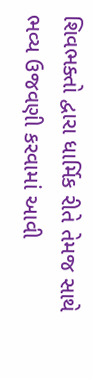શિવભક્તો દ્વારા ધાર્મિક રીતે તેમજ સાથે ભવ્ય ઉજવણી કરવામાં આવી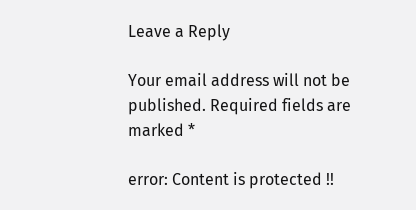Leave a Reply

Your email address will not be published. Required fields are marked *

error: Content is protected !!